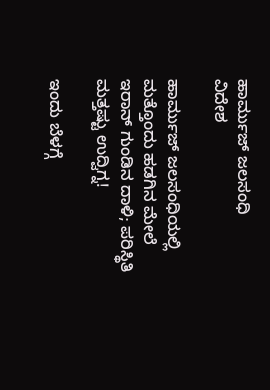ಹಾರ್ಮುಜ್ ಜಲಸಂಧಿ
ವಿದೇಶ

ಹಾರ್ಮುಜ್ ಜಲಸಂಧಿಯಲ್ಲಿ ಮತ್ತೊಂದು ಹಡಗಿನ ಮೇಲೆ ಇರಾನ್ ಗುಂಡಿನ ದಾಳಿ; ಪರಿಸ್ಥಿತಿ ಮತ್ತಷ್ಟು ಉದ್ವಿಗ್ನ!

ಇಂದು ಬೆಳಗ್ಗೆ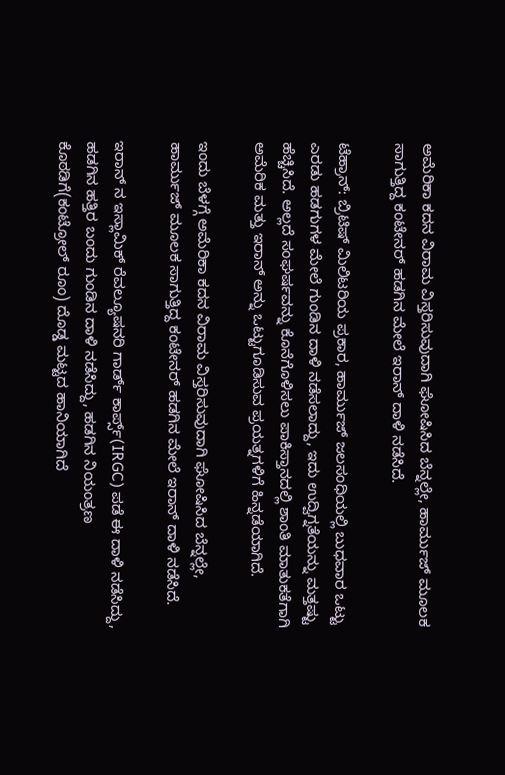ಅಮೆರಿಕಾ ಕದನ ವಿರಾಮ ವಿಸ್ತರಿಸುವುದಾಗಿ ಘೋಷಿಸಿದ ಬೆನ್ನಲ್ಲೇ, ಹಾರ್ಮುಜ್ ಮೂಲಕ ಸಾಗುತ್ತಿದ್ದ ಕಂಟೇನರ್ ಹಡಗಿನ ಮೇಲೆ ಇರಾನ್ ದಾಳಿ ನಡೆಸಿದೆ.

ಟೆಹ್ರಾನ್: ಬ್ರಿಟಿಷ್ ಮಿಲಿಟರಿಯ ಪ್ರಕಾರ, ಹಾರ್ಮುಜ್ ಜಲಸಂಧಿಯಲ್ಲಿ ಬುಧವಾರ ಒಟ್ಟು ಎರಡು ಹಡಗುಗಳ ಮೇಲೆ ಗುಂಡಿನ ದಾಳಿ ನಡೆಸಲಾದ್ದು, ಇದು ಉದ್ವಿಗ್ನತೆಯನ್ನು ಮತ್ತಷ್ಟು ಹೆಚ್ಚಿಸಿದೆ. ಅಲ್ಲದೆ ಸಂಘರ್ಷವನ್ನು ಕೊನೆಗೊಳಿಸಲು ಪಾಕಿಸ್ತಾನದಲ್ಲಿ ಶಾಂತಿ ಮಾತುಕತೆಗಾಗಿ ಅಮೆರಿಕ ಮತ್ತು ಇರಾನ್ ಅನ್ನು ಒಟ್ಟುಗೂಡಿಸುವ ಪ್ರಯತ್ನಗಳಿಗೆ ಹಿನ್ನಡೆಯಾಗಿದೆ.

ಇಂದು ಬೆಳಗ್ಗೆ ಅಮೆರಿಕಾ ಕದನ ವಿರಾಮ ವಿಸ್ತರಿಸುವುದಾಗಿ ಘೋಷಿಸಿದ ಬೆನ್ನಲ್ಲೇ, ಹಾರ್ಮುಜ್ ಮೂಲಕ ಸಾಗುತ್ತಿದ್ದ ಕಂಟೇನರ್ ಹಡಗಿನ ಮೇಲೆ ಇರಾನ್ ದಾಳಿ ನಡೆಸಿದೆ.

ಇರಾನ್ ನ ಇಸ್ಲಾಮಿಕ್ ರೆವಲ್ಯೂಷನರಿ ಗಾರ್ಡ್ ಕಾರ್ಪ್ಸ್(IRGC) ಪಡೆ ಈ ದಾಳಿ ನಡೆಸಿದ್ದು, ಹಡಗಿನ ಹತ್ತಿರ ಬಂದು ಗುಂಡಿನ ದಾಳಿ ನಡೆಸಿದ್ದು, ಹಡಗಿನ ನಿಯಂತ್ರಣ ಕೊಠಡಿಗೆ(ಕಂಟ್ರೋಲ್ ರೂಂ) ದೊಡ್ಡ ಮಟ್ಟದ ಹಾನಿಯಾಗಿದೆ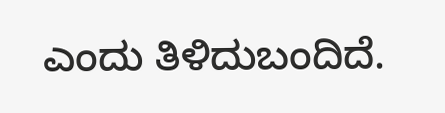ಎಂದು ತಿಳಿದುಬಂದಿದೆ.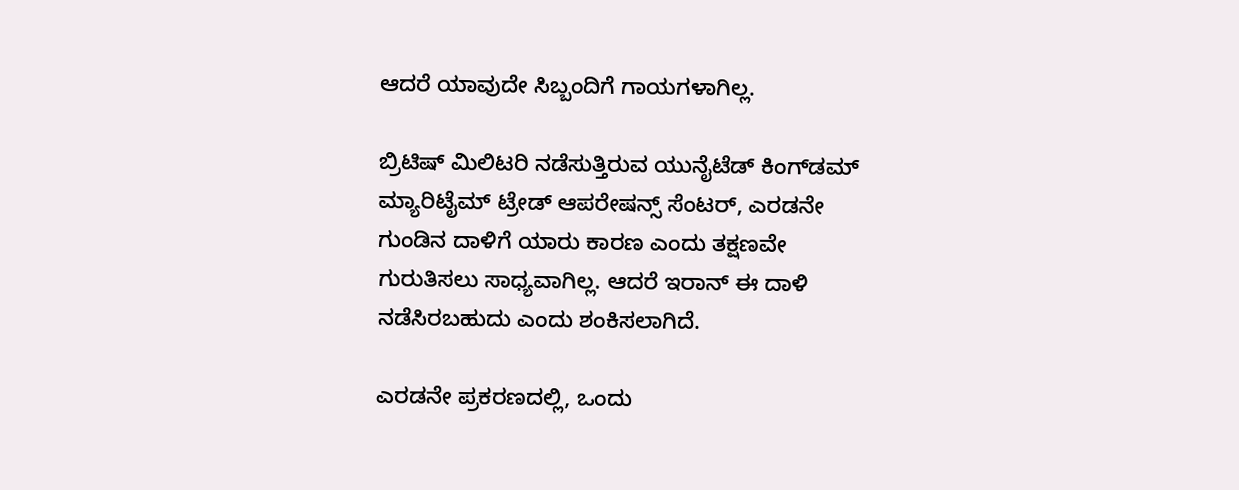ಆದರೆ ಯಾವುದೇ ಸಿಬ್ಬಂದಿಗೆ ಗಾಯಗಳಾಗಿಲ್ಲ.

ಬ್ರಿಟಿಷ್ ಮಿಲಿಟರಿ ನಡೆಸುತ್ತಿರುವ ಯುನೈಟೆಡ್ ಕಿಂಗ್‌ಡಮ್ ಮ್ಯಾರಿಟೈಮ್ ಟ್ರೇಡ್ ಆಪರೇಷನ್ಸ್ ಸೆಂಟರ್, ಎರಡನೇ ಗುಂಡಿನ ದಾಳಿಗೆ ಯಾರು ಕಾರಣ ಎಂದು ತಕ್ಷಣವೇ ಗುರುತಿಸಲು ಸಾಧ್ಯವಾಗಿಲ್ಲ. ಆದರೆ ಇರಾನ್ ಈ ದಾಳಿ ನಡೆಸಿರಬಹುದು ಎಂದು ಶಂಕಿಸಲಾಗಿದೆ.

ಎರಡನೇ ಪ್ರಕರಣದಲ್ಲಿ, ಒಂದು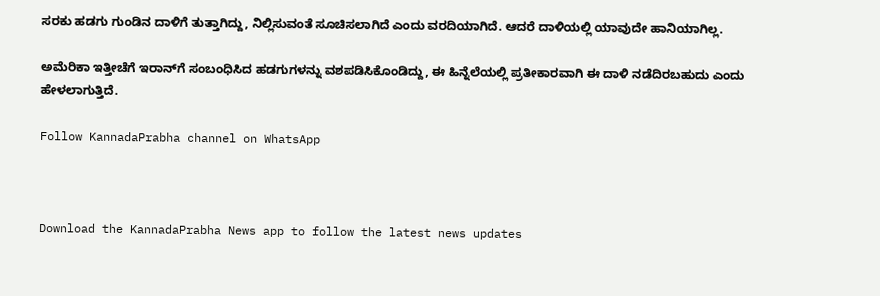ಸರಕು ಹಡಗು ಗುಂಡಿನ ದಾಳಿಗೆ ತುತ್ತಾಗಿದ್ದು, ನಿಲ್ಲಿಸುವಂತೆ ಸೂಚಿಸಲಾಗಿದೆ ಎಂದು ವರದಿಯಾಗಿದೆ. ಆದರೆ ದಾಳಿಯಲ್ಲಿ ಯಾವುದೇ ಹಾನಿಯಾಗಿಲ್ಲ.

ಅಮೆರಿಕಾ ಇತ್ತೀಚೆಗೆ ಇರಾನ್‌ಗೆ ಸಂಬಂಧಿಸಿದ ಹಡಗುಗಳನ್ನು ವಶಪಡಿಸಿಕೊಂಡಿದ್ದು, ಈ ಹಿನ್ನೆಲೆಯಲ್ಲಿ ಪ್ರತೀಕಾರವಾಗಿ ಈ ದಾಳಿ ನಡೆದಿರಬಹುದು ಎಂದು ಹೇಳಲಾಗುತ್ತಿದೆ.

Follow KannadaPrabha channel on WhatsApp



Download the KannadaPrabha News app to follow the latest news updates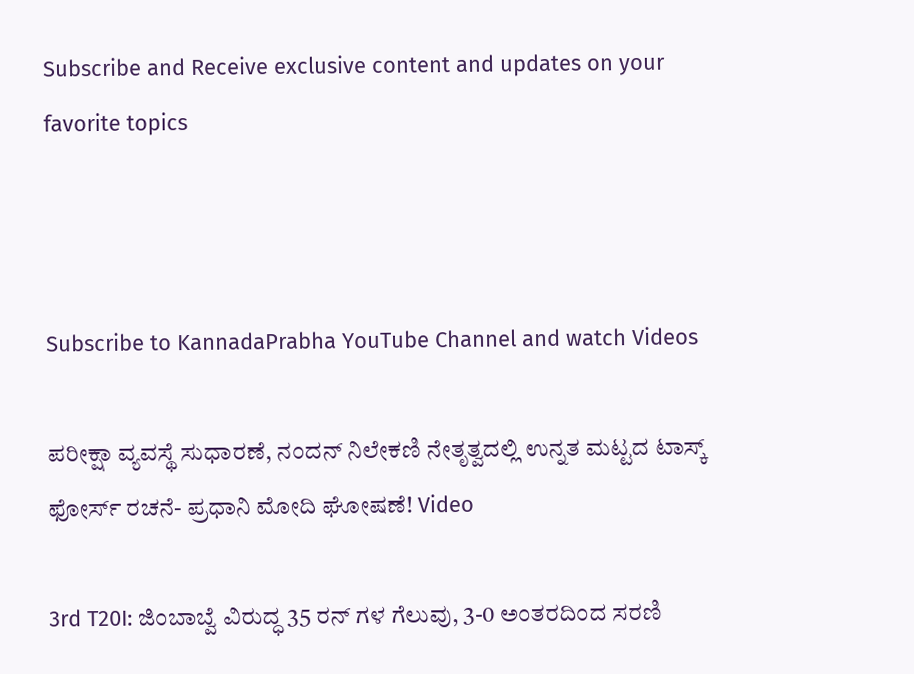Subscribe and Receive exclusive content and updates on your favorite topics



Subscribe to KannadaPrabha YouTube Channel and watch Videos

ಪರೀಕ್ಷಾ ವ್ಯವಸ್ಥೆ ಸುಧಾರಣೆ, ನಂದನ್ ನಿಲೇಕಣಿ ನೇತೃತ್ವದಲ್ಲಿ ಉನ್ನತ ಮಟ್ಟದ ಟಾಸ್ಕ್ ಫೋರ್ಸ್ ರಚನೆ- ಪ್ರಧಾನಿ ಮೋದಿ ಘೋಷಣೆ! Video

3rd T20I: ಜಿಂಬಾಬ್ವೆ ವಿರುದ್ಧ 35 ರನ್ ಗಳ ಗೆಲುವು, 3-0 ಅಂತರದಿಂದ ಸರಣಿ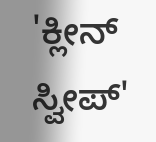'ಕ್ಲೀನ್ ಸ್ವೀಪ್'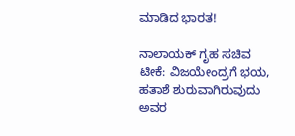ಮಾಡಿದ ಭಾರತ!

ನಾಲಾಯಕ್ ಗೃಹ ಸಚಿವ ಟೀಕೆ: ವಿಜಯೇಂದ್ರಗೆ ಭಯ, ಹತಾಶೆ ಶುರುವಾಗಿರುವುದು ಅವರ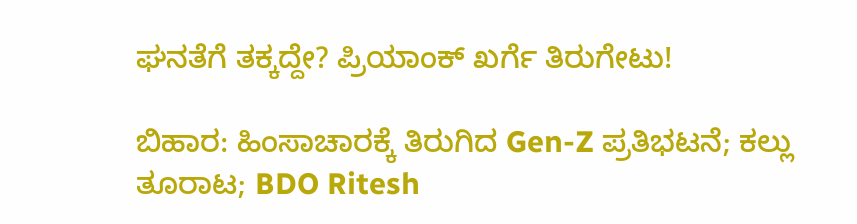ಘನತೆಗೆ ತಕ್ಕದ್ದೇ? ಪ್ರಿಯಾಂಕ್ ಖರ್ಗೆ ತಿರುಗೇಟು!

ಬಿಹಾರ: ಹಿಂಸಾಚಾರಕ್ಕೆ ತಿರುಗಿದ Gen-Z ಪ್ರತಿಭಟನೆ; ಕಲ್ಲು ತೂರಾಟ; BDO Ritesh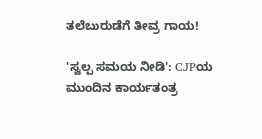ತಲೆಬುರುಡೆಗೆ ತೀವ್ರ ಗಾಯ!

'ಸ್ವಲ್ಪ ಸಮಯ ನೀಡಿ': CJPಯ ಮುಂದಿನ ಕಾರ್ಯತಂತ್ರ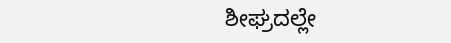ಶೀಘ್ರದಲ್ಲೇ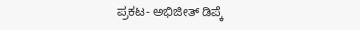ಪ್ರಕಟ- ಅಭಿಜೀತ್ ಡಿಪ್ಕೆ